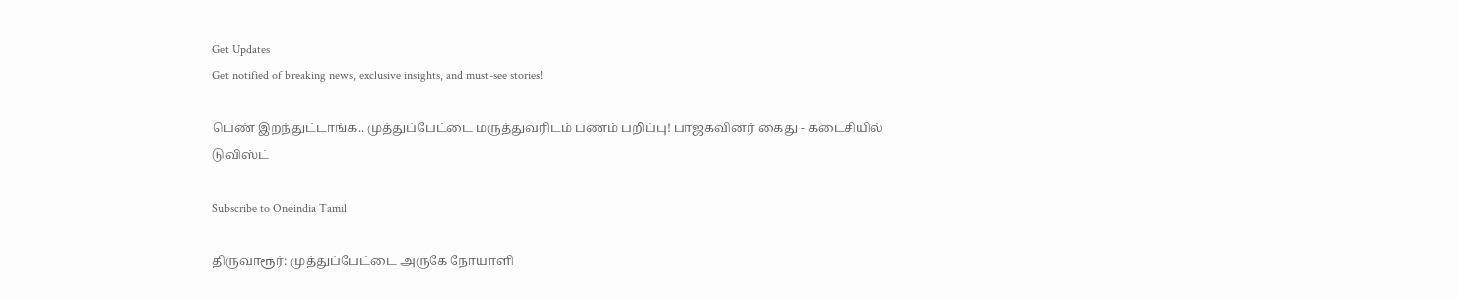Get Updates
Get notified of breaking news, exclusive insights, and must-see stories!

பெண் இறந்துட்டாங்க.. முத்துப்பேட்டை மருத்துவரிடம் பணம் பறிப்பு! பாஜகவினர் கைது - கடைசியில் டுவிஸ்ட்

Subscribe to Oneindia Tamil

திருவாரூர்: முத்துப்பேட்டை அருகே நோயாளி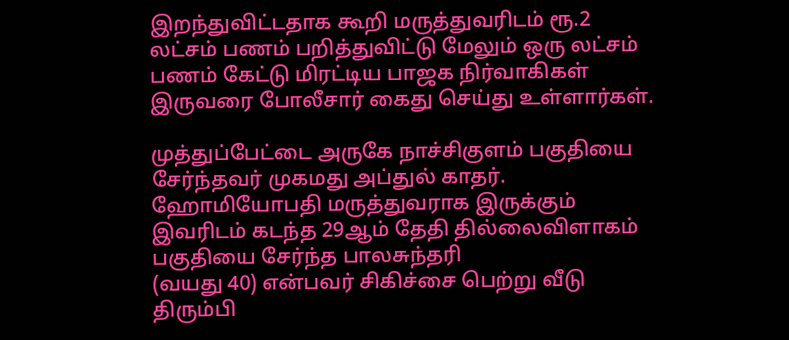இறந்துவிட்டதாக கூறி மருத்துவரிடம் ரூ.2 லட்சம் பணம் பறித்துவிட்டு மேலும் ஒரு லட்சம் பணம் கேட்டு மிரட்டிய பாஜக நிர்வாகிகள் இருவரை போலீசார் கைது செய்து உள்ளார்கள்.

முத்துப்பேட்டை அருகே நாச்சிகுளம் பகுதியை சேர்ந்தவர் முகமது அப்துல் காதர். ஹோமியோபதி மருத்துவராக இருக்கும் இவரிடம் கடந்த 29ஆம் தேதி தில்லைவிளாகம் பகுதியை சேர்ந்த பாலசுந்தரி
(வயது 40) என்பவர் சிகிச்சை பெற்று வீடு திரும்பி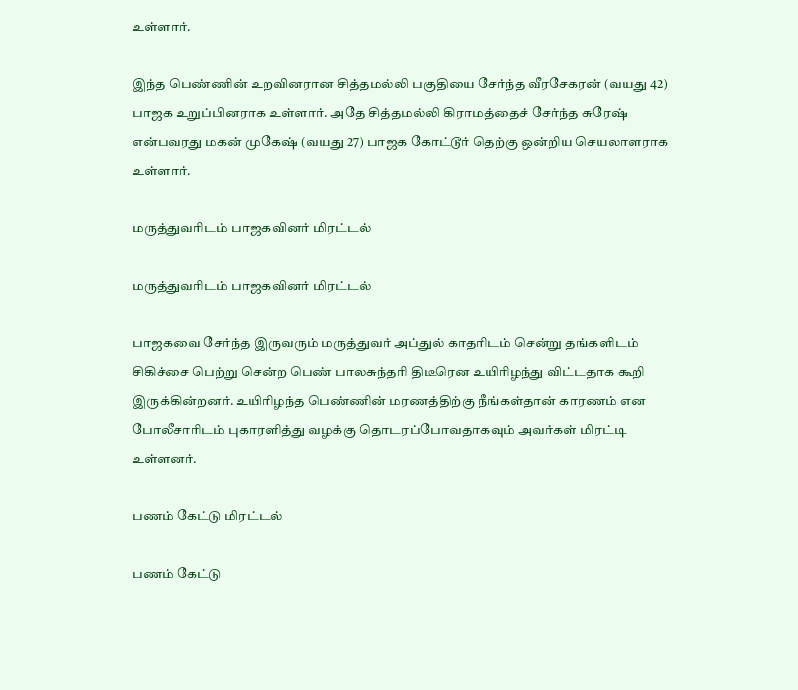உள்ளார்.

இந்த பெண்ணின் உறவினரான சித்தமல்லி பகுதியை சேர்ந்த வீரசேகரன் (வயது 42) பாஜக உறுப்பினராக உள்ளார். அதே சித்தமல்லி கிராமத்தைச் சேர்ந்த சுரேஷ் என்பவரது மகன் முகேஷ் (வயது 27) பாஜக கோட்டூர் தெற்கு ஒன்றிய செயலாளராக உள்ளார்.

மருத்துவரிடம் பாஜகவினர் மிரட்டல்

மருத்துவரிடம் பாஜகவினர் மிரட்டல்

பாஜகவை சேர்ந்த இருவரும் மருத்துவர் அப்துல் காதரிடம் சென்று தங்களிடம் சிகிச்சை பெற்று சென்ற பெண் பாலசுந்தரி திடீரென உயிரிழந்து விட்டதாக கூறி இருக்கின்றனர். உயிரிழந்த பெண்ணின் மரணத்திற்கு நீங்கள்தான் காரணம் என போலீசாரிடம் புகாரளித்து வழக்கு தொடரப்போவதாகவும் அவர்கள் மிரட்டி உள்ளனர்.

பணம் கேட்டு மிரட்டல்

பணம் கேட்டு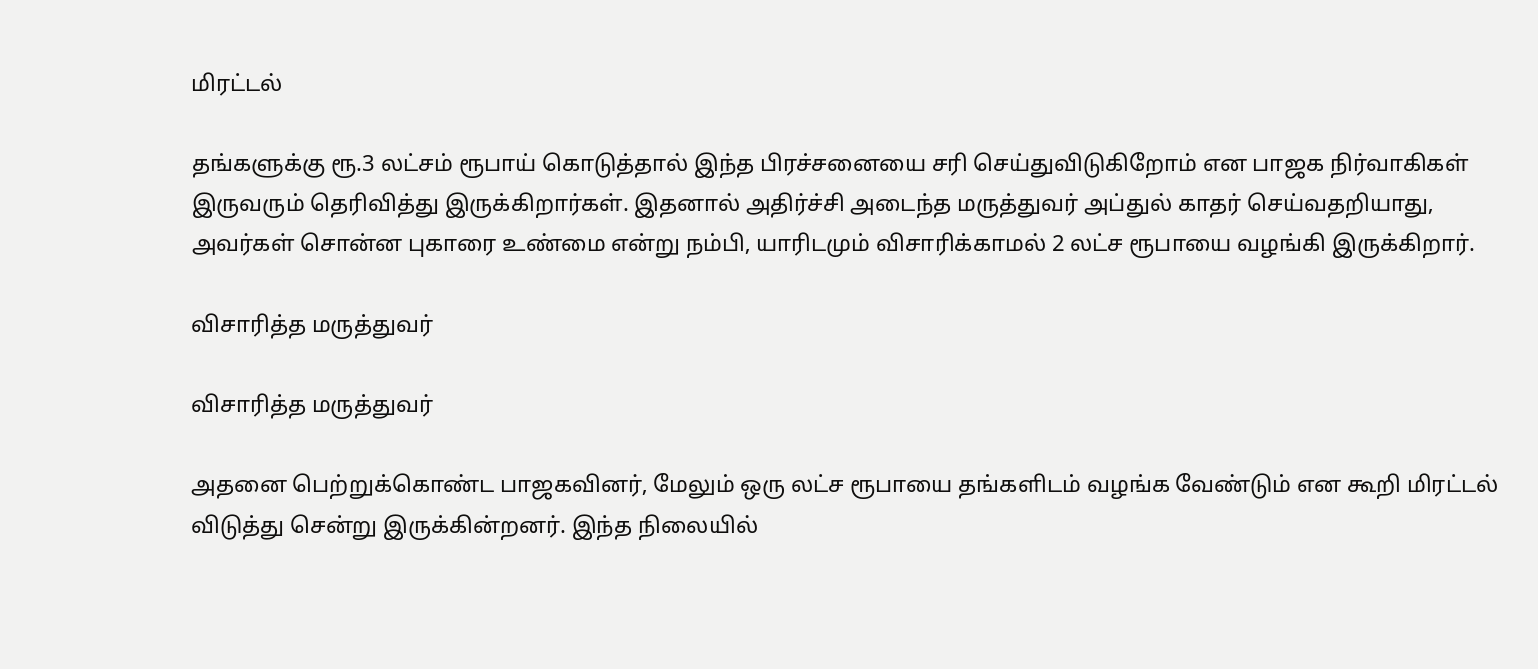மிரட்டல்

தங்களுக்கு ரூ.3 லட்சம் ரூபாய் கொடுத்தால் இந்த பிரச்சனையை சரி செய்துவிடுகிறோம் என பாஜக நிர்வாகிகள் இருவரும் தெரிவித்து இருக்கிறார்கள். இதனால் அதிர்ச்சி அடைந்த மருத்துவர் அப்துல் காதர் செய்வதறியாது, அவர்கள் சொன்ன புகாரை உண்மை என்று நம்பி, யாரிடமும் விசாரிக்காமல் 2 லட்ச ரூபாயை வழங்கி இருக்கிறார்.

விசாரித்த மருத்துவர்

விசாரித்த மருத்துவர்

அதனை பெற்றுக்கொண்ட பாஜகவினர், மேலும் ஒரு லட்ச ரூபாயை தங்களிடம் வழங்க வேண்டும் என கூறி மிரட்டல் விடுத்து சென்று இருக்கின்றனர். இந்த நிலையில்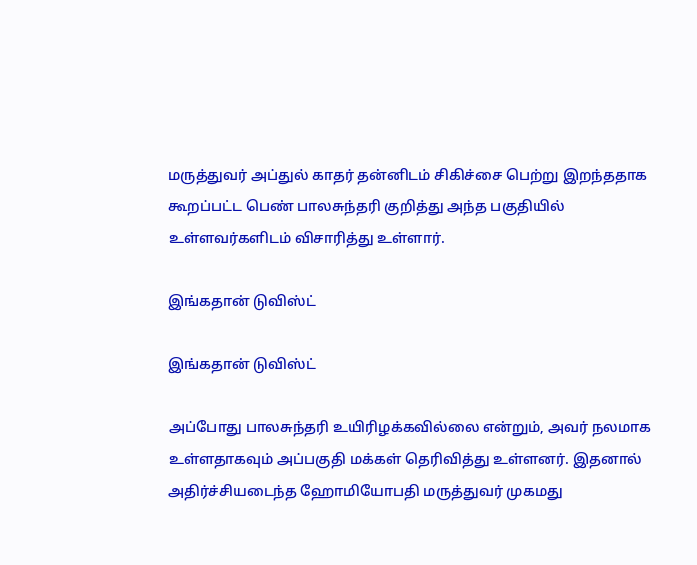மருத்துவர் அப்துல் காதர் தன்னிடம் சிகிச்சை பெற்று இறந்ததாக கூறப்பட்ட பெண் பாலசுந்தரி குறித்து அந்த பகுதியில் உள்ளவர்களிடம் விசாரித்து உள்ளார்.

இங்கதான் டுவிஸ்ட்

இங்கதான் டுவிஸ்ட்

அப்போது பாலசுந்தரி உயிரிழக்கவில்லை என்றும், அவர் நலமாக உள்ளதாகவும் அப்பகுதி மக்கள் தெரிவித்து உள்ளனர். இதனால் அதிர்ச்சியடைந்த ஹோமியோபதி மருத்துவர் முகமது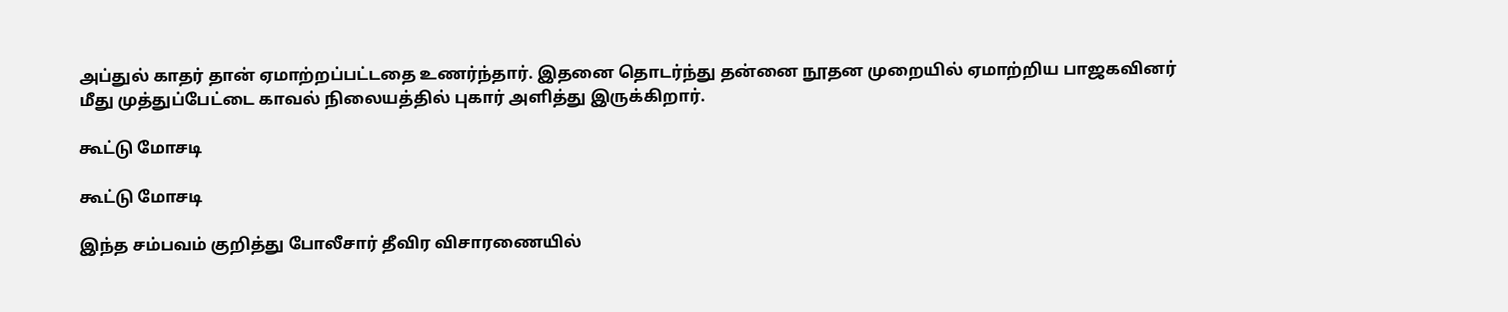அப்துல் காதர் தான் ஏமாற்றப்பட்டதை உணர்ந்தார். இதனை தொடர்ந்து தன்னை நூதன முறையில் ஏமாற்றிய பாஜகவினர் மீது முத்துப்பேட்டை காவல் நிலையத்தில் புகார் அளித்து இருக்கிறார்.

கூட்டு மோசடி

கூட்டு மோசடி

இந்த சம்பவம் குறித்து போலீசார் தீவிர விசாரணையில்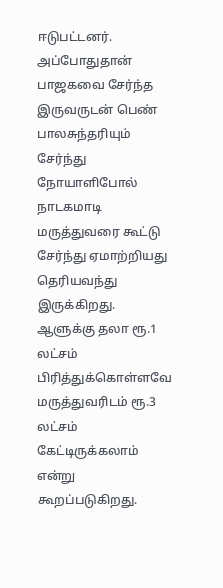ஈடுபட்டனர். அப்போதுதான் பாஜகவை சேர்ந்த இருவருடன் பெண் பாலசுந்தரியும் சேர்ந்து நோயாளிபோல் நாடகமாடி மருத்துவரை கூட்டு சேர்ந்து ஏமாற்றியது தெரியவந்து இருக்கிறது. ஆளுக்கு தலா ரூ.1 லட்சம் பிரித்துக்கொள்ளவே மருத்துவரிடம் ரூ.3 லட்சம் கேட்டிருக்கலாம் என்று கூறப்படுகிறது.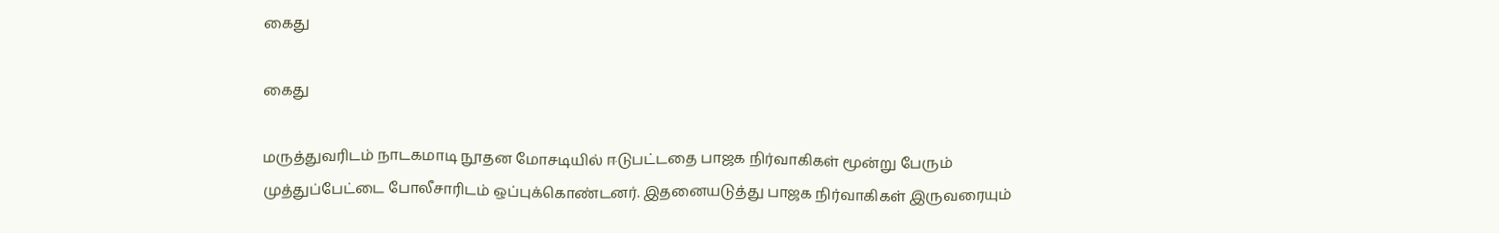கைது

கைது

மருத்துவரிடம் நாடகமாடி நூதன மோசடியில் ஈடுபட்டதை பாஜக நிர்வாகிகள் மூன்று பேரும் முத்துப்பேட்டை போலீசாரிடம் ஒப்புக்கொண்டனர். இதனையடுத்து பாஜக நிர்வாகிகள் இருவரையும்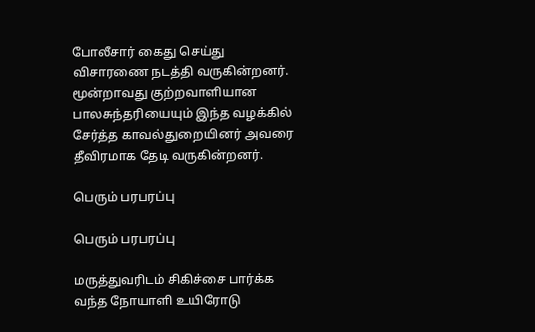போலீசார் கைது செய்து விசாரணை நடத்தி வருகின்றனர். மூன்றாவது குற்றவாளியான பாலசுந்தரியையும் இந்த வழக்கில் சேர்த்த காவல்துறையினர் அவரை தீவிரமாக தேடி வருகின்றனர்.

பெரும் பரபரப்பு

பெரும் பரபரப்பு

மருத்துவரிடம் சிகிச்சை பார்க்க வந்த நோயாளி உயிரோடு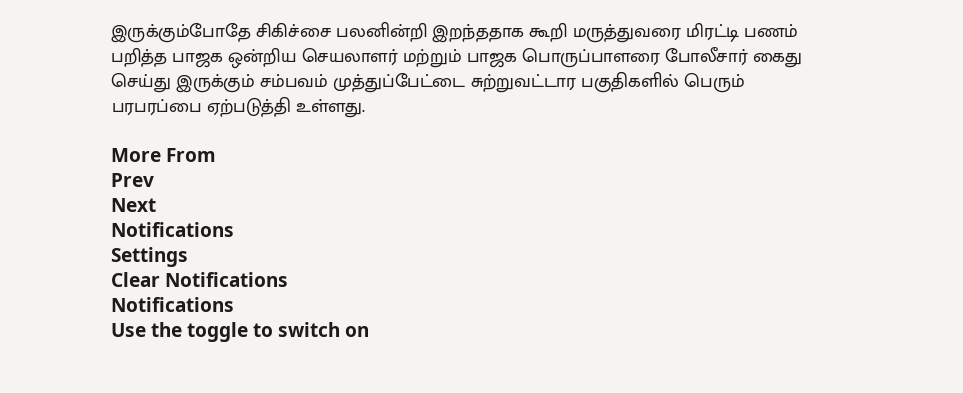இருக்கும்போதே சிகிச்சை பலனின்றி இறந்ததாக கூறி மருத்துவரை மிரட்டி பணம் பறித்த பாஜக ஒன்றிய செயலாளர் மற்றும் பாஜக பொருப்பாளரை போலீசார் கைது செய்து இருக்கும் சம்பவம் முத்துப்பேட்டை சுற்றுவட்டார பகுதிகளில் பெரும் பரபரப்பை ஏற்படுத்தி உள்ளது.

More From
Prev
Next
Notifications
Settings
Clear Notifications
Notifications
Use the toggle to switch on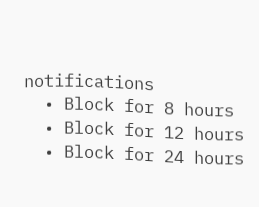notifications
  • Block for 8 hours
  • Block for 12 hours
  • Block for 24 hours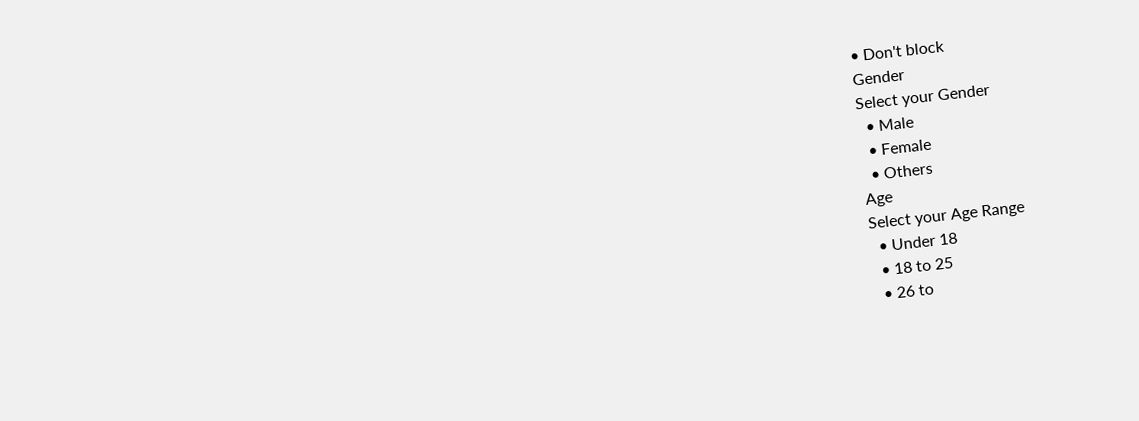• Don't block
Gender
Select your Gender
  • Male
  • Female
  • Others
Age
Select your Age Range
  • Under 18
  • 18 to 25
  • 26 to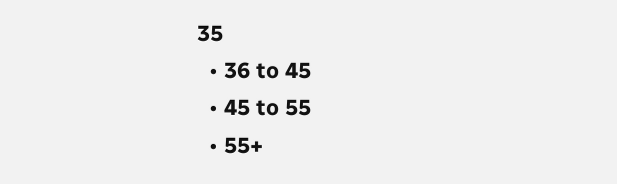35
  • 36 to 45
  • 45 to 55
  • 55+